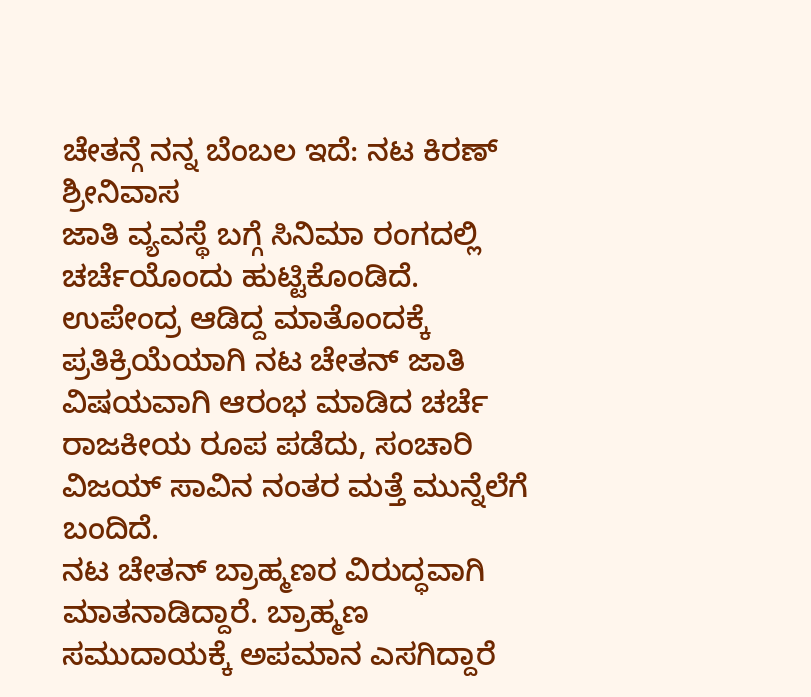ಚೇತನ್ಗೆ ನನ್ನ ಬೆಂಬಲ ಇದೆ: ನಟ ಕಿರಣ್ ಶ್ರೀನಿವಾಸ
ಜಾತಿ ವ್ಯವಸ್ಥೆ ಬಗ್ಗೆ ಸಿನಿಮಾ ರಂಗದಲ್ಲಿ ಚರ್ಚೆಯೊಂದು ಹುಟ್ಟಿಕೊಂಡಿದೆ. ಉಪೇಂದ್ರ ಆಡಿದ್ದ ಮಾತೊಂದಕ್ಕೆ ಪ್ರತಿಕ್ರಿಯೆಯಾಗಿ ನಟ ಚೇತನ್ ಜಾತಿ ವಿಷಯವಾಗಿ ಆರಂಭ ಮಾಡಿದ ಚರ್ಚೆ ರಾಜಕೀಯ ರೂಪ ಪಡೆದು, ಸಂಚಾರಿ ವಿಜಯ್ ಸಾವಿನ ನಂತರ ಮತ್ತೆ ಮುನ್ನೆಲೆಗೆ ಬಂದಿದೆ.
ನಟ ಚೇತನ್ ಬ್ರಾಹ್ಮಣರ ವಿರುದ್ಧವಾಗಿ ಮಾತನಾಡಿದ್ದಾರೆ. ಬ್ರಾಹ್ಮಣ ಸಮುದಾಯಕ್ಕೆ ಅಪಮಾನ ಎಸಗಿದ್ದಾರೆ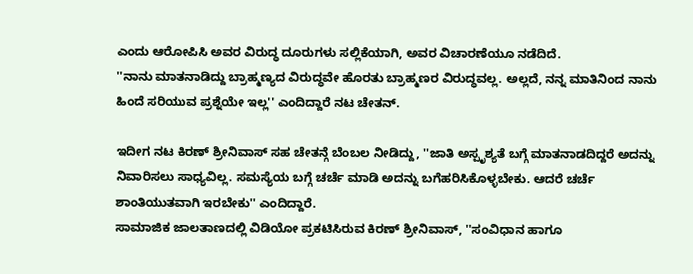ಎಂದು ಆರೋಪಿಸಿ ಅವರ ವಿರುದ್ಧ ದೂರುಗಳು ಸಲ್ಲಿಕೆಯಾಗಿ, ಅವರ ವಿಚಾರಣೆಯೂ ನಡೆದಿದೆ.
''ನಾನು ಮಾತನಾಡಿದ್ದು ಬ್ರಾಹ್ಮಣ್ಯದ ವಿರುದ್ಧವೇ ಹೊರತು ಬ್ರಾಹ್ಮಣರ ವಿರುದ್ಧವಲ್ಲ. ಅಲ್ಲದೆ, ನನ್ನ ಮಾತಿನಿಂದ ನಾನು ಹಿಂದೆ ಸರಿಯುವ ಪ್ರಶ್ನೆಯೇ ಇಲ್ಲ'' ಎಂದಿದ್ದಾರೆ ನಟ ಚೇತನ್.

ಇದೀಗ ನಟ ಕಿರಣ್ ಶ್ರೀನಿವಾಸ್ ಸಹ ಚೇತನ್ಗೆ ಬೆಂಬಲ ನೀಡಿದ್ದು, ''ಜಾತಿ ಅಸ್ಪೃಶ್ಯತೆ ಬಗ್ಗೆ ಮಾತನಾಡದಿದ್ದರೆ ಅದನ್ನು ನಿವಾರಿಸಲು ಸಾಧ್ಯವಿಲ್ಲ. ಸಮಸ್ಯೆಯ ಬಗ್ಗೆ ಚರ್ಚೆ ಮಾಡಿ ಅದನ್ನು ಬಗೆಹರಿಸಿಕೊಳ್ಳಬೇಕು. ಆದರೆ ಚರ್ಚೆ ಶಾಂತಿಯುತವಾಗಿ ಇರಬೇಕು'' ಎಂದಿದ್ದಾರೆ.
ಸಾಮಾಜಿಕ ಜಾಲತಾಣದಲ್ಲಿ ವಿಡಿಯೋ ಪ್ರಕಟಿಸಿರುವ ಕಿರಣ್ ಶ್ರೀನಿವಾಸ್, ''ಸಂವಿಧಾನ ಹಾಗೂ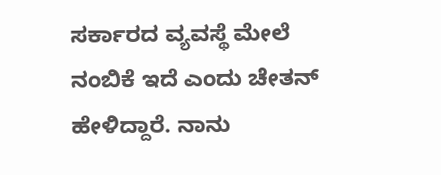ಸರ್ಕಾರದ ವ್ಯವಸ್ಥೆ ಮೇಲೆ ನಂಬಿಕೆ ಇದೆ ಎಂದು ಚೇತನ್ ಹೇಳಿದ್ದಾರೆ. ನಾನು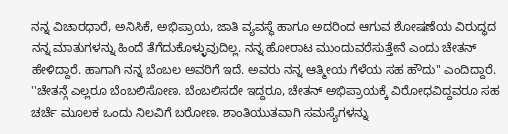ನನ್ನ ವಿಚಾರಧಾರೆ, ಅನಿಸಿಕೆ, ಅಭಿಪ್ರಾಯ, ಜಾತಿ ವ್ಯವಸ್ಥೆ ಹಾಗೂ ಅದರಿಂದ ಆಗುವ ಶೋಷಣೆಯ ವಿರುದ್ಧದ ನನ್ನ ಮಾತುಗಳನ್ನು ಹಿಂದೆ ತೆಗೆದುಕೊಳ್ಳುವುದಿಲ್ಲ. ನನ್ನ ಹೋರಾಟ ಮುಂದುವರೆಸುತ್ತೇನೆ ಎಂದು ಚೇತನ್ ಹೇಳಿದ್ದಾರೆ. ಹಾಗಾಗಿ ನನ್ನ ಬೆಂಬಲ ಅವರಿಗೆ ಇದೆ. ಅವರು ನನ್ನ ಆತ್ಮೀಯ ಗೆಳೆಯ ಸಹ ಹೌದು'' ಎಂದಿದ್ದಾರೆ.
''ಚೇತನ್ಗೆ ಎಲ್ಲರೂ ಬೆಂಬಲಿಸೋಣ. ಬೆಂಬಲಿಸದೇ ಇದ್ದರೂ, ಚೇತನ್ ಅಭಿಪ್ರಾಯಕ್ಕೆ ವಿರೋಧವಿದ್ದವರೂ ಸಹ ಚರ್ಚೆ ಮೂಲಕ ಒಂದು ನಿಲವಿಗೆ ಬರೋಣ. ಶಾಂತಿಯುತವಾಗಿ ಸಮಸ್ಯೆಗಳನ್ನು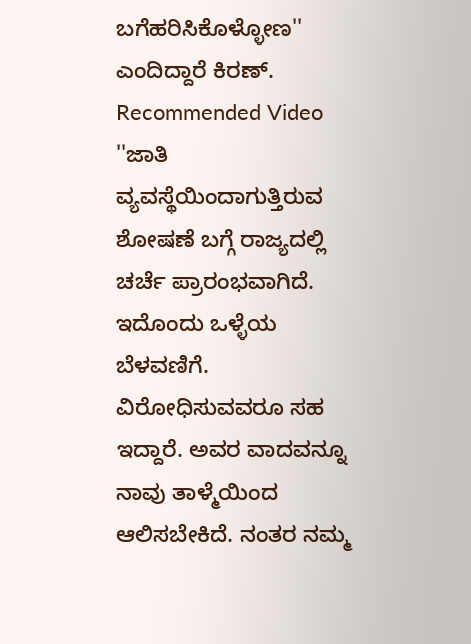ಬಗೆಹರಿಸಿಕೊಳ್ಳೋಣ'' ಎಂದಿದ್ದಾರೆ ಕಿರಣ್.
Recommended Video
''ಜಾತಿ ವ್ಯವಸ್ಥೆಯಿಂದಾಗುತ್ತಿರುವ ಶೋಷಣೆ ಬಗ್ಗೆ ರಾಜ್ಯದಲ್ಲಿ ಚರ್ಚೆ ಪ್ರಾರಂಭವಾಗಿದೆ. ಇದೊಂದು ಒಳ್ಳೆಯ ಬೆಳವಣಿಗೆ. ವಿರೋಧಿಸುವವರೂ ಸಹ ಇದ್ದಾರೆ. ಅವರ ವಾದವನ್ನೂ ನಾವು ತಾಳ್ಮೆಯಿಂದ ಆಲಿಸಬೇಕಿದೆ. ನಂತರ ನಮ್ಮ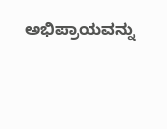ಅಭಿಪ್ರಾಯವನ್ನು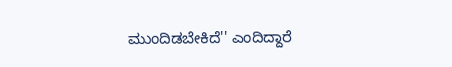ಮುಂದಿಡಬೇಕಿದೆ'' ಎಂದಿದ್ದಾರೆ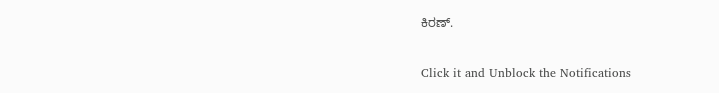ಕಿರಣ್.


Click it and Unblock the Notifications